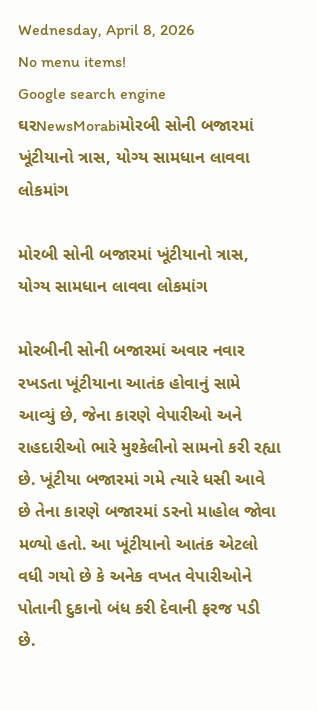Wednesday, April 8, 2026
No menu items!
Google search engine
ઘરNewsMorabiમોરબી સોની બજારમાં ખૂંટીયાનો ત્રાસ, યોગ્ય સામધાન લાવવા લોકમાંગ

મોરબી સોની બજારમાં ખૂંટીયાનો ત્રાસ, યોગ્ય સામધાન લાવવા લોકમાંગ

મોરબીની સોની બજારમાં અવાર નવાર રખડતા ખૂંટીયાના આતંક હોવાનું સામે આવ્યું છે, જેના કારણે વેપારીઓ અને રાહદારીઓ ભારે મુશ્કેલીનો સામનો કરી રહ્યા છે. ખૂંટીયા બજારમાં ગમે ત્યારે ધસી આવે છે તેના કારણે બજારમાં ડરનો માહોલ જોવા મળ્યો હતો. આ ખૂંટીયાનો આતંક એટલો વધી ગયો છે કે અનેક વખત વેપારીઓને પોતાની દુકાનો બંધ કરી દેવાની ફરજ પડી છે.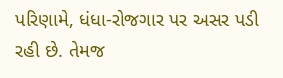પરિણામે, ધંધા-રોજગાર પર અસર પડી રહી છે. તેમજ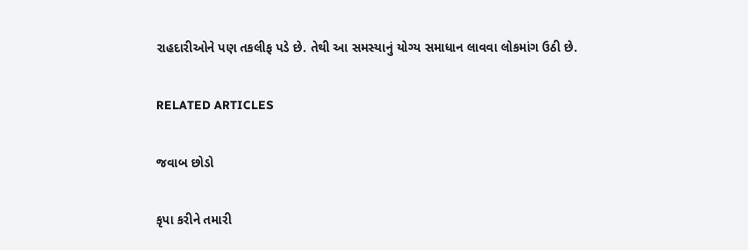રાહદારીઓને પણ તકલીફ પડે છે. તેથી આ સમસ્યાનું યોગ્ય સમાધાન લાવવા લોકમાંગ ઉઠી છે.

RELATED ARTICLES

જવાબ છોડો

કૃપા કરીને તમારી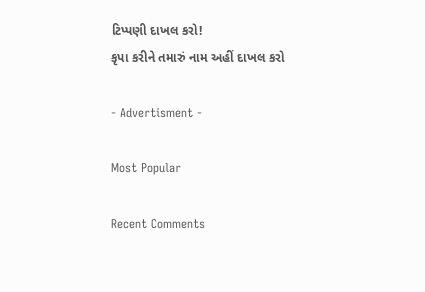ટિપ્પણી દાખલ કરો!
કૃપા કરીને તમારું નામ અહીં દાખલ કરો

- Advertisment -

Most Popular

Recent Comments